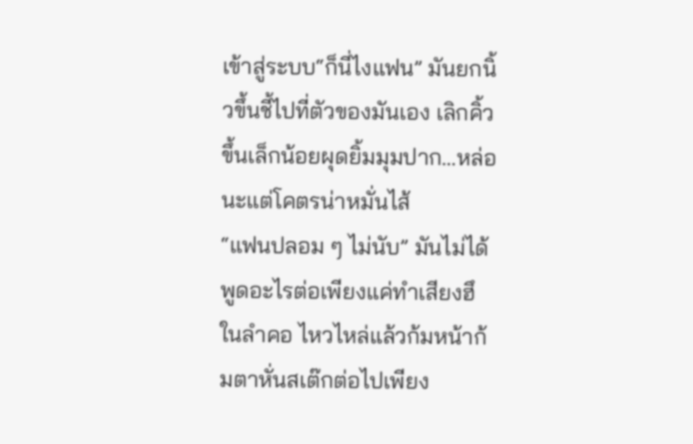เข้าสู่ระบบ“ก็นี่ไงแฟน” มันยกนิ้วขึ้นชี้ไปที่ตัวของมันเอง เลิกคิ้วขึ้นเล็กน้อยผุดยิ้มมุมปาก…หล่อนะแต่โคตรน่าหมั่นไส้
“แฟนปลอม ๆ ไม่นับ” มันไม่ได้พูดอะไรต่อเพียงแค่ทําเสียงฮึ
ในลําคอ ไหวไหล่แล้วก้มหน้าก้มตาหั่นสเต๊กต่อไปเพียง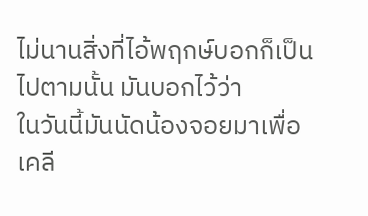ไม่นานสิ่งที่ไอ้พฤกษ์บอกก็เป็นไปตามนั้น มันบอกไว้ว่า
ในวันนี้มันนัดน้องจอยมาเพื่อเคลี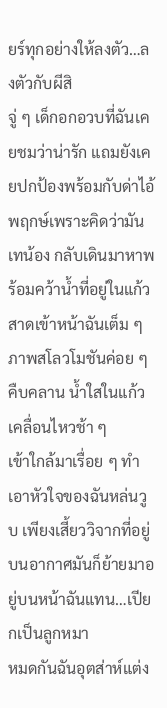ยร์ทุกอย่างให้ลงตัว…ลงตัวกับผีสิ
จู่ ๆ เด็กอกอวบที่ฉันเคยชมว่าน่ารัก แถมยังเคยปกป้องพร้อมกับด่าไอ้พฤกษ์เพราะคิดว่ามันเทน้อง กลับเดินมาหาพร้อมคว้าน้ำที่อยู่ในแก้วสาดเข้าหน้าฉันเต็ม ๆ
ภาพสโลวโมชันค่อย ๆ คืบคลาน น้ำใสในแก้วเคลื่อนไหวช้า ๆ
เข้าใกล้มาเรื่อย ๆ ทำเอาหัวใจของฉันหล่นวูบ เพียงเสี้ยววิจากที่อยู่บนอากาศมันก็ย้ายมาอยู่บนหน้าฉันแทน…เปียกเป็นลูกหมา
หมดกันฉันอุตส่าห์แต่ง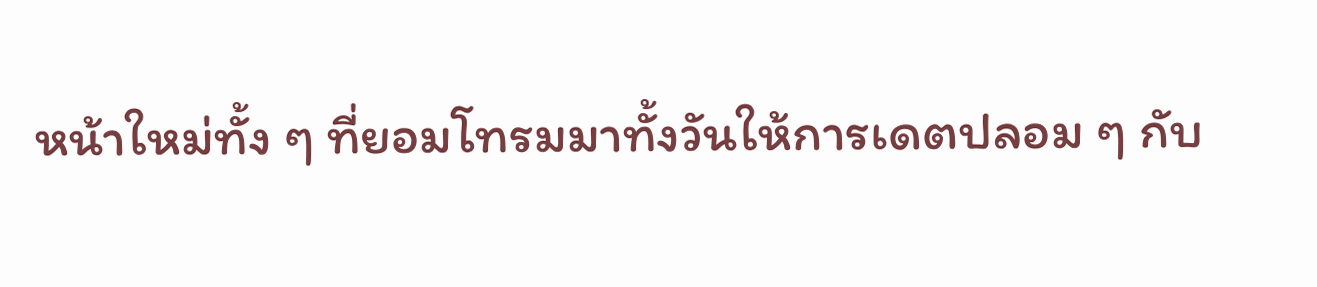หน้าใหม่ทั้ง ๆ ที่ยอมโทรมมาทั้งวันให้การเดตปลอม ๆ กับ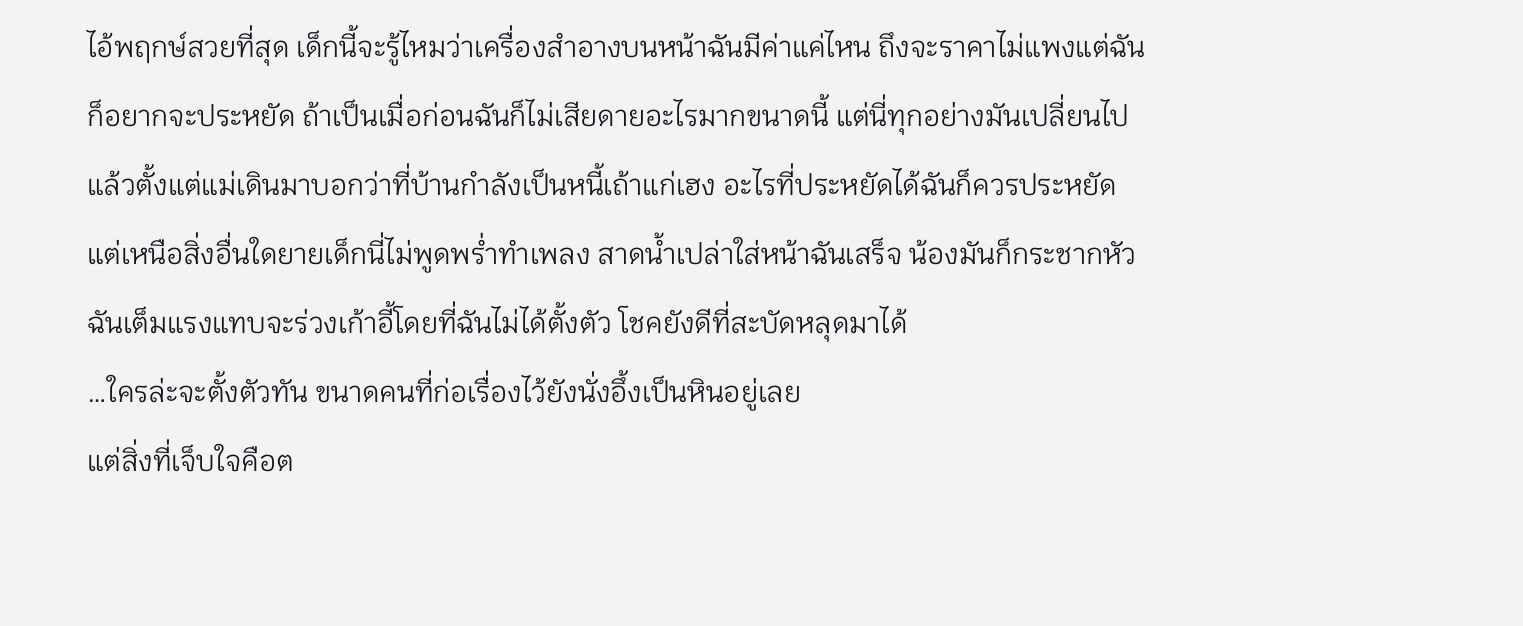ไอ้พฤกษ์สวยที่สุด เด็กนี้จะรู้ไหมว่าเครื่องสำอางบนหน้าฉันมีค่าแค่ไหน ถึงจะราคาไม่แพงแต่ฉันก็อยากจะประหยัด ถ้าเป็นเมื่อก่อนฉันก็ไม่เสียดายอะไรมากขนาดนี้ แต่นี่ทุกอย่างมันเปลี่ยนไปแล้วตั้งแต่แม่เดินมาบอกว่าที่บ้านกำลังเป็นหนี้เถ้าแก่เฮง อะไรที่ประหยัดได้ฉันก็ควรประหยัด
แต่เหนือสิ่งอื่นใดยายเด็กนี่ไม่พูดพร่ำทำเพลง สาดน้ำเปล่าใส่หน้าฉันเสร็จ น้องมันก็กระชากหัวฉันเต็มแรงแทบจะร่วงเก้าอี้โดยที่ฉันไม่ได้ตั้งตัว โชคยังดีที่สะบัดหลุดมาได้
…ใครล่ะจะตั้งตัวทัน ขนาดคนที่ก่อเรื่องไว้ยังนั่งอึ้งเป็นหินอยู่เลย
แต่สิ่งที่เจ็บใจคือต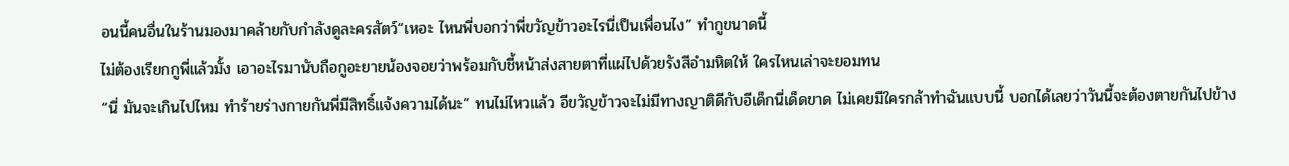อนนี้คนอื่นในร้านมองมาคล้ายกับกำลังดูละครสัตว์“เหอะ ไหนพี่บอกว่าพี่ขวัญข้าวอะไรนี่เป็นเพื่อนไง” ทำกูขนาดนี้
ไม่ต้องเรียกกูพี่แล้วมั้ง เอาอะไรมานับถือกูอะยายน้องจอยว่าพร้อมกับชี้หน้าส่งสายตาที่แผ่ไปด้วยรังสีอำมหิตให้ ใครไหนเล่าจะยอมทน
“นี่ มันจะเกินไปไหม ทำร้ายร่างกายกันพี่มีสิทธิ์แจ้งความได้นะ” ทนไม่ไหวแล้ว อีขวัญข้าวจะไม่มีทางญาติดีกับอีเด็กนี่เด็ดขาด ไม่เคยมีใครกล้าทำฉันแบบนี้ บอกได้เลยว่าวันนี้จะต้องตายกันไปข้าง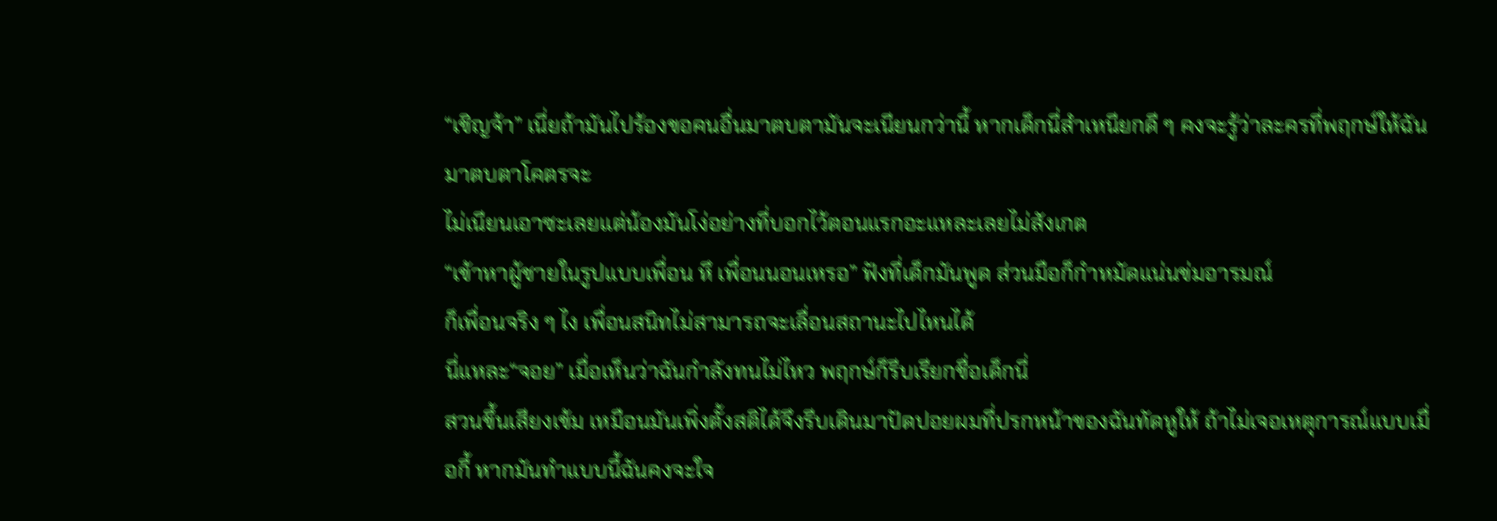“เชิญจ้า” เนี่ยถ้ามันไปร้องขอคนอื่นมาตบตามันจะเนียนกว่านี้ หากเด็กนี่สำเหนียกดี ๆ คงจะรู้ว่าละครที่พฤกษ์ให้ฉันมาตบตาโคตรจะ
ไม่เนียนเอาซะเลยแต่น้องมันโง่อย่างที่บอกไว้ตอนแรกอะแหละเลยไม่สังเกต
“เข้าหาผู้ชายในรูปแบบเพื่อน หึ เพื่อนนอนเหรอ” ฟังที่เด็กมันพูด ส่วนมือก็กำหมัดแน่นข่มอารมณ์
ก็เพื่อนจริง ๆ ไง เพื่อนสนิทไม่สามารถจะเลื่อนสถานะไปไหนได้
นี่แหละ“จอย” เมื่อเห็นว่าฉันกำลังทนไม่ไหว พฤกษ์ก็รีบเรียกชื่อเด็กนี่
สวนขึ้นเสียงเข้ม เหมือนมันเพิ่งตั้งสติได้จึงรีบเดินมาปัดปอยผมที่ปรกหน้าของฉันทัดหูให้ ถ้าไม่เจอเหตุการณ์แบบเมื่อกี้ หากมันทำแบบนี้ฉันคงจะใจ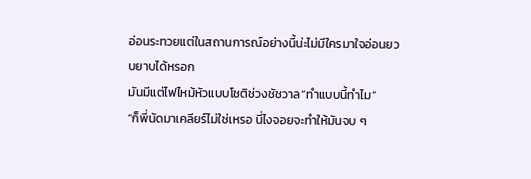อ่อนระทวยแต่ในสถานการณ์อย่างนี้น่ะไม่มีใครมาใจอ่อนยวบยาบได้หรอก
มันมีแต่ไฟไหม้หัวแบบโชติช่วงชัชวาล“ทำแบบนี้ทำไม”
“ก็พี่นัดมาเคลียร์ไม่ใช่เหรอ นี่ไงจอยจะทำให้มันจบ ๆ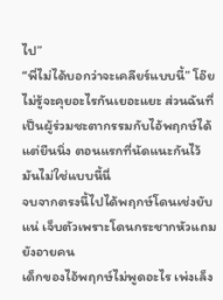ไป”
“พี่ไม่ได้บอกว่าจะเคลียร์แบบนี้” โอ๊ยไม่รู้จะคุยอะไรกันเยอะแยะ ส่วนฉันที่เป็นผู้ร่วมชะตากรรมกับไอ้พฤกษ์ได้แต่ยืนนิ่ง ตอนแรกที่นัดแนะกันไว้มันไม่ใช่แบบนี้นี่
จบจากตรงนี้ไปได้พฤกษ์โดนเช่งยับแน่ เจ็บตัวเพราะโดนกระชากหัวแถมยังอายคน
เด็กของไอ้พฤกษ์ไม่พูดอะไร เพ่งเล็ง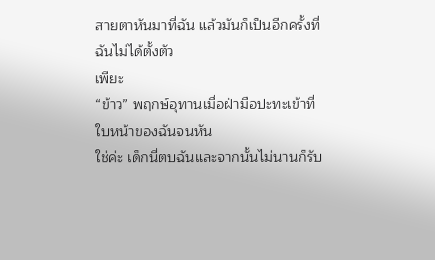สายตาหันมาที่ฉัน แล้วมันก็เป็นอีกครั้งที่ฉันไม่ได้ตั้งตัว
เพียะ
“ข้าว” พฤกษ์อุทานเมื่อฝ่ามือปะทะเข้าที่ใบหน้าของฉันจนหัน
ใช่ค่ะ เด็กนี่ตบฉันและจากนั้นไม่นานก็รับ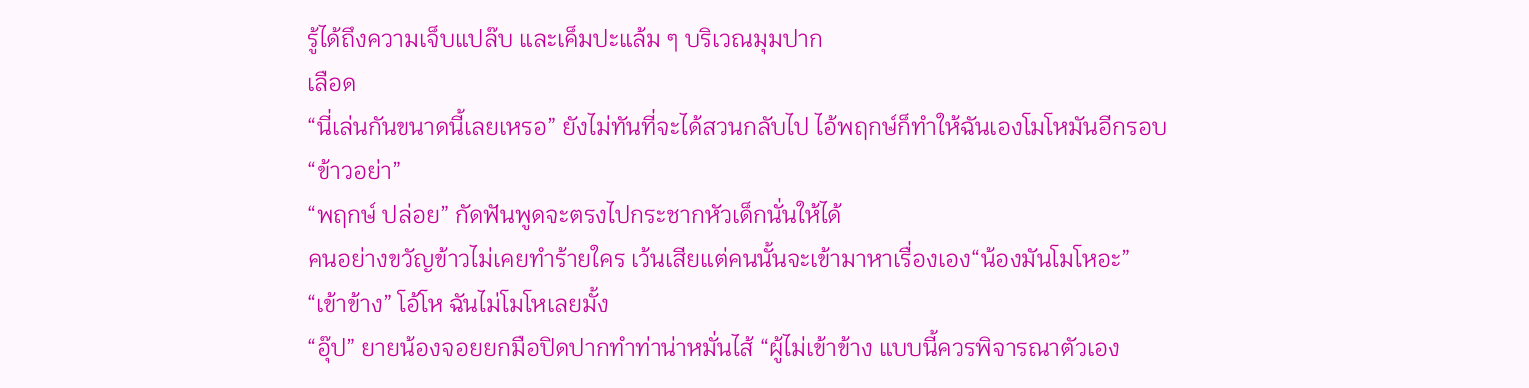รู้ได้ถึงความเจ็บแปล๊บ และเค็มปะแล้ม ๆ บริเวณมุมปาก
เลือด
“นี่เล่นกันขนาดนี้เลยเหรอ” ยังไม่ทันที่จะได้สวนกลับไป ไอ้พฤกษ์ก็ทำให้ฉันเองโมโหมันอีกรอบ
“ข้าวอย่า”
“พฤกษ์ ปล่อย” กัดฟันพูดจะตรงไปกระชากหัวเด็กนั่นให้ได้
คนอย่างขวัญข้าวไม่เคยทำร้ายใคร เว้นเสียแต่คนนั้นจะเข้ามาหาเรื่องเอง“น้องมันโมโหอะ”
“เข้าข้าง” โอ้โห ฉันไม่โมโหเลยมั้ง
“อุ๊ป” ยายน้องจอยยกมือปิดปากทำท่าน่าหมั่นไส้ “ผู้ไม่เข้าข้าง แบบนี้ควรพิจารณาตัวเอง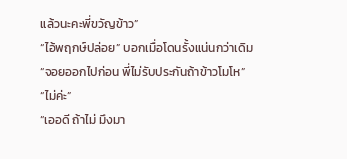แล้วนะคะพี่ขวัญข้าว”
“ไอ้พฤกษ์ปล่อย” บอกเมื่อโดนรั้งแน่นกว่าเดิม
“จอยออกไปก่อน พี่ไม่รับประกันถ้าข้าวโมโห”
“ไม่ค่ะ”
“เออดี ถ้าไม่ มึงมา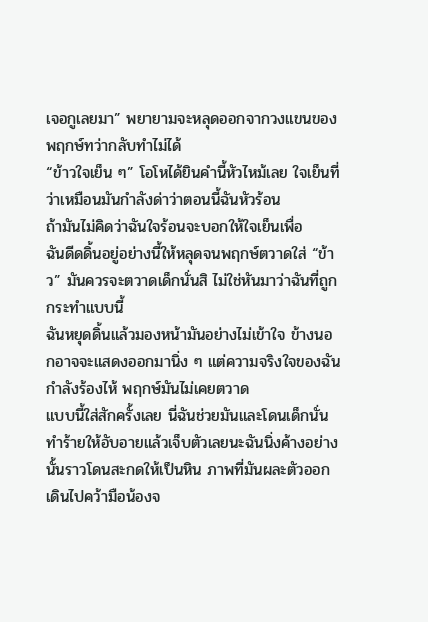เจอกูเลยมา” พยายามจะหลุดออกจากวงแขนของพฤกษ์ทว่ากลับทำไม่ได้
“ข้าวใจเย็น ๆ” โอโหได้ยินคำนี้หัวไหม้เลย ใจเย็นที่ว่าเหมือนมันกำลังด่าว่าตอนนี้ฉันหัวร้อน
ถ้ามันไม่คิดว่าฉันใจร้อนจะบอกให้ใจเย็นเพื่อ
ฉันดีดดิ้นอยู่อย่างนี้ให้หลุดจนพฤกษ์ตวาดใส่ “ข้าว” มันควรจะตวาดเด็กนั่นสิ ไม่ใช่หันมาว่าฉันที่ถูกกระทำแบบนี้
ฉันหยุดดิ้นแล้วมองหน้ามันอย่างไม่เข้าใจ ข้างนอกอาจจะแสดงออกมานิ่ง ๆ แต่ความจริงใจของฉันกำลังร้องไห้ พฤกษ์มันไม่เคยตวาด
แบบนี้ใส่สักครั้งเลย นี่ฉันช่วยมันและโดนเด็กนั่นทำร้ายให้อับอายแล้วเจ็บตัวเลยนะฉันนิ่งค้างอย่างนั้นราวโดนสะกดให้เป็นหิน ภาพที่มันผละตัวออกเดินไปคว้ามือน้องจ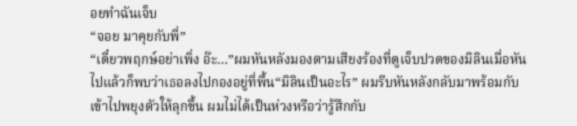อยทำฉันเจ็บ
“จอย มาคุยกับพี่”
“เดี๋ยวพฤกษ์อย่าเพิ่ง อ๊ะ…”ผมหันหลังมองตามเสียงร้องที่ดูเจ็บปวดของมิลินเมื่อหันไปแล้วก็พบว่าเธอลงไปกองอยู่ที่พื้น“มิลินเป็นอะไร” ผมรีบหันหลังกลับมาพร้อมกับเข้าไปพยุงตัวให้ลุกขึ้น ผมไม่ได้เป็นห่วงหรือว่ารู้สึกกับ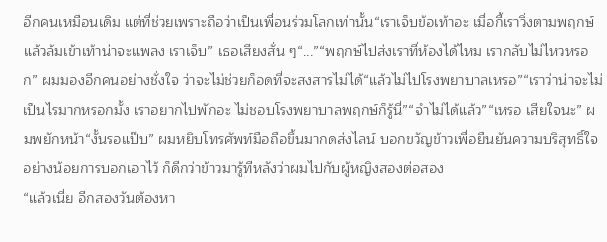อีกคนเหมือนเดิม แต่ที่ช่วยเพราะถือว่าเป็นเพื่อนร่วมโลกเท่านั้น“เราเจ็บข้อเท้าอะ เมื่อกี้เราวิ่งตามพฤกษ์แล้วล้มเข้าเท้าน่าจะแพลง เราเจ็บ” เธอเสียงสั่น ๆ“...”“พฤกษ์ไปส่งเราที่ห้องได้ไหม เรากลับไม่ไหวหรอก” ผมมองอีกคนอย่างชั่งใจ ว่าจะไม่ช่วยก็อดที่จะสงสารไม่ได้“แล้วไม่ไปโรงพยาบาลเหรอ”“เราว่าน่าจะไม่เป็นไรมากหรอกมั้ง เราอยากไปพักอะ ไม่ชอบโรงพยาบาลพฤกษ์ก็รู้นี่”“จำไม่ได้แล้ว”“เหรอ เสียใจนะ” ผมพยักหน้า“งั้นรอแป๊บ” ผมหยิบโทรศัพท์มือถือขึ้นมากดส่งไลน์ บอกขวัญข้าวเพื่อยืนยันความบริสุทธิ์ใจ อย่างน้อยการบอกเอาไว้ ก็ดีกว่าข้าวมารู้ทีหลังว่าผมไปกับผู้หญิงสองต่อสอง
“แล้วเนี่ย อีกสองวันต้องหา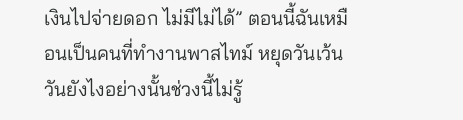เงินไปจ่ายดอก ไม่มีไม่ได้” ตอนนี้ฉันเหมือนเป็นคนที่ทำงานพาสไทม์ หยุดวันเว้นวันยังไงอย่างนั้นช่วงนี้ไม่รู้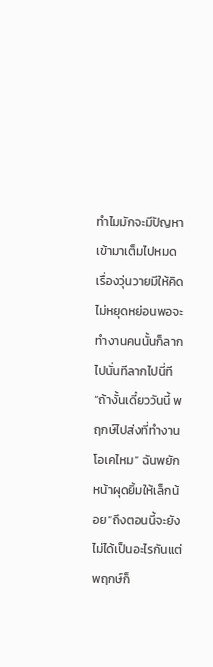ทำไมมักจะมีปัญหาเข้ามาเต็มไปหมด เรื่องวุ่นวายมีให้คิดไม่หยุดหย่อนพอจะทำงานคนนั้นก็ลากไปนั่นทีลากไปนี่ที“ถ้างั้นเดี๋ยววันนี้ พฤกษ์ไปส่งที่ทำงานโอเคไหม” ฉันพยักหน้าผุดยิ้มให้เล็กน้อย“ถึงตอนนี้จะยังไม่ได้เป็นอะไรกันแต่พฤกษ์ก็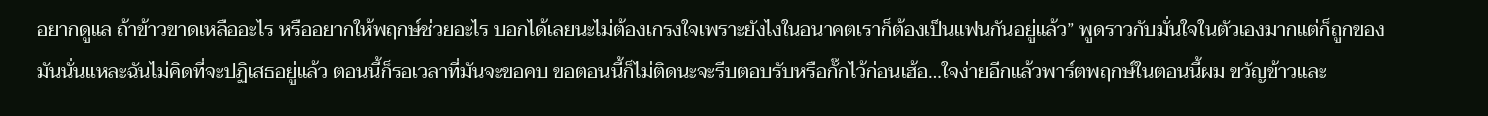อยากดูแล ถ้าข้าวขาดเหลืออะไร หรืออยากให้พฤกษ์ช่วยอะไร บอกได้เลยนะไม่ต้องเกรงใจเพราะยังไงในอนาคตเราก็ต้องเป็นแฟนกันอยู่แล้ว” พูดราวกับมั่นใจในตัวเองมากแต่ก็ถูกของมันนั่นแหละฉันไม่คิดที่จะปฏิเสธอยู่แล้ว ตอนนี้ก็รอเวลาที่มันจะขอคบ ขอตอนนี้ก็ไม่ติดนะจะรีบตอบรับหรือกั๊กไว้ก่อนเฮ้อ…ใจง่ายอีกแล้วพาร์ตพฤกษ์ในตอนนี้ผม ขวัญข้าวและ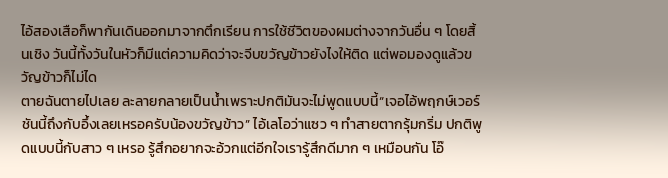ไอ้สองเสือก็พากันเดินออกมาจากตึกเรียน การใช้ชีวิตของผมต่างจากวันอื่น ๆ โดยสิ้นเชิง วันนี้ทั้งวันในหัวก็มีแต่ความคิดว่าจะจีบขวัญข้าวยังไงให้ติด แต่พอมองดูแล้วขวัญข้าวก็ไม่ได
ตายฉันตายไปเลย ละลายกลายเป็นน้ำเพราะปกติมันจะไม่พูดแบบนี้“เจอไอ้พฤกษ์เวอร์ชันนี้ถึงกับอึ้งเลยเหรอครับน้องขวัญข้าว” ไอ้เลโอว่าแซว ๆ ทำสายตากรุ้มกริ่ม ปกติพูดแบบนี้กับสาว ๆ เหรอ รู้สึกอยากจะอ้วกแต่อีกใจเรารู้สึกดีมาก ๆ เหมือนกัน โอ๊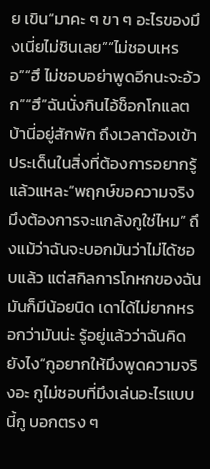ย เขิน“มาคะ ๆ ขา ๆ อะไรของมึงเนี่ยไม่ชินเลย”“ไม่ชอบเหรอ”“ฮึ ไม่ชอบอย่าพูดอีกนะจะอ้วก”“ฮึ”ฉันนั่งกินไอ้ช็อกโกแลตบ้านี่อยู่สักพัก ถึงเวลาต้องเข้าประเด็นในสิ่งที่ต้องการอยากรู้แล้วแหละ“พฤกษ์ขอความจริง มึงต้องการจะแกล้งกูใช่ไหม” ถึงแม้ว่าฉันจะบอกมันว่าไม่ได้ชอบแล้ว แต่สกิลการโกหกของฉันมันก็มีน้อยนิด เดาได้ไม่ยากหรอกว่ามันน่ะ รู้อยู่แล้วว่าฉันคิดยังไง“กูอยากให้มึงพูดความจริงอะ กูไม่ชอบที่มึงเล่นอะไรแบบนี้กู บอกตรง ๆ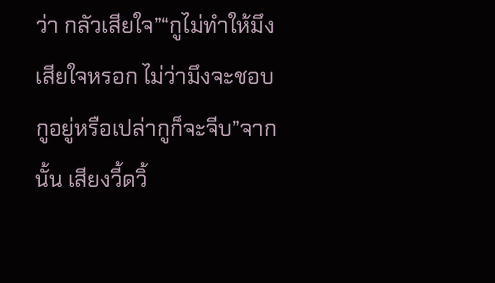ว่า กลัวเสียใจ”“กูไม่ทำให้มึงเสียใจหรอก ไม่ว่ามึงจะชอบกูอยู่หรือเปล่ากูก็จะจีบ”จากนั้น เสียงวี้ดวิ้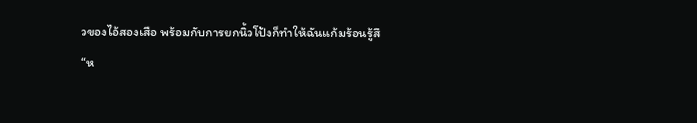วของไอ้สองเสือ พร้อมกับการยกนิ้วโป้งก็ทำให้ฉันแก้มร้อนรู้สึ
“ห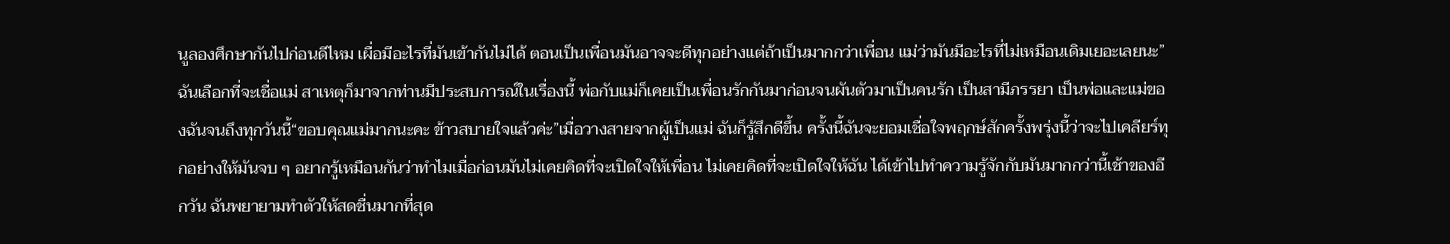นูลองศึกษากันไปก่อนดีไหม เผื่อมีอะไรที่มันเข้ากันไม่ได้ ตอนเป็นเพื่อนมันอาจจะดีทุกอย่างแต่ถ้าเป็นมากกว่าเพื่อน แม่ว่ามันมีอะไรที่ไม่เหมือนเดิมเยอะเลยนะ” ฉันเลือกที่จะเชื่อแม่ สาเหตุก็มาจากท่านมีประสบการณ์ในเรื่องนี้ พ่อกับแม่ก็เคยเป็นเพื่อนรักกันมาก่อนจนผันตัวมาเป็นคนรัก เป็นสามีภรรยา เป็นพ่อและแม่ของฉันจนถึงทุกวันนี้“ขอบคุณแม่มากนะคะ ข้าวสบายใจแล้วค่ะ”เมื่อวางสายจากผู้เป็นแม่ ฉันก็รู้สึกดีขึ้น ครั้งนี้ฉันจะยอมเชื่อใจพฤกษ์สักครั้งพรุ่งนี้ว่าจะไปเคลียร์ทุกอย่างให้มันจบ ๆ อยากรู้เหมือนกันว่าทำไมเมื่อก่อนมันไม่เคยคิดที่จะเปิดใจให้เพื่อน ไม่เคยคิดที่จะเปิดใจให้ฉัน ได้เข้าไปทำความรู้จักกับมันมากกว่านี้เช้าของอีกวัน ฉันพยายามทำตัวให้สดชื่นมากที่สุด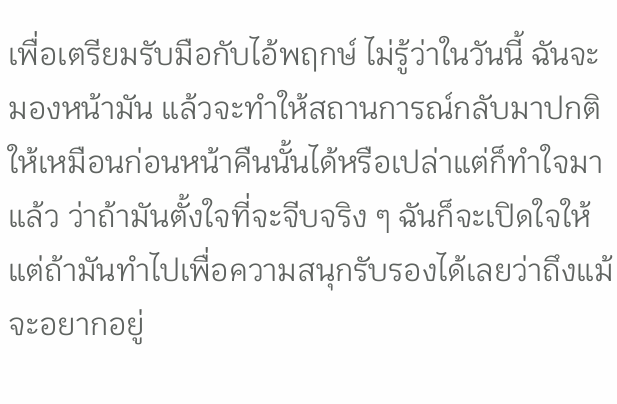เพื่อเตรียมรับมือกับไอ้พฤกษ์ ไม่รู้ว่าในวันนี้ ฉันจะมองหน้ามัน แล้วจะทำให้สถานการณ์กลับมาปกติให้เหมือนก่อนหน้าคืนนั้นได้หรือเปล่าแต่ก็ทำใจมาแล้ว ว่าถ้ามันตั้งใจที่จะจีบจริง ๆ ฉันก็จะเปิดใจให้ แต่ถ้ามันทำไปเพื่อความสนุกรับรองได้เลยว่าถึงแม้จะอยากอยู่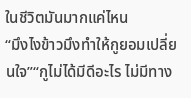ในชีวิตมันมากแค่ไหน
“มึงไงข้าวมึงทำให้กูยอมเปลี่ยนใจ”“กูไม่ได้มีดีอะไร ไม่มีทาง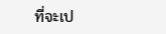ที่จะเป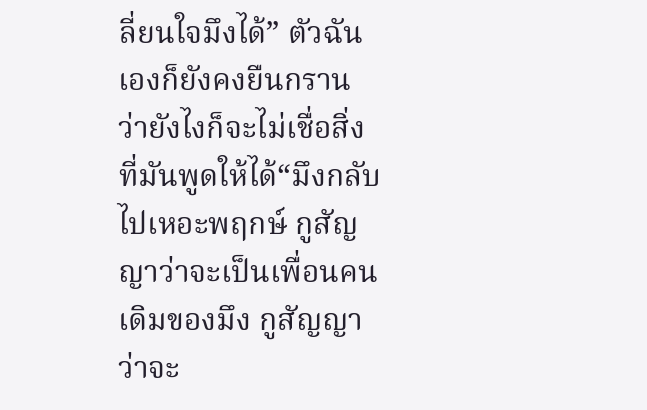ลี่ยนใจมึงได้” ตัวฉันเองก็ยังคงยืนกราน ว่ายังไงก็จะไม่เชื่อสิ่งที่มันพูดให้ได้“มึงกลับไปเหอะพฤกษ์ กูสัญญาว่าจะเป็นเพื่อนคนเดิมของมึง กูสัญญาว่าจะ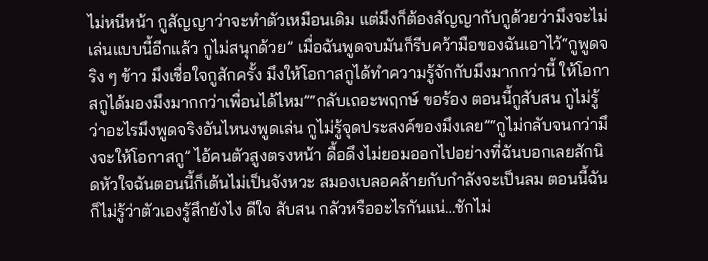ไม่หนีหน้า กูสัญญาว่าจะทำตัวเหมือนเดิม แต่มึงก็ต้องสัญญากับกูด้วยว่ามึงจะไม่เล่นแบบนี้อีกแล้ว กูไม่สนุกด้วย” เมื่อฉันพูดจบมันก็รีบคว้ามือของฉันเอาไว้“กูพูดจริง ๆ ข้าว มึงเชื่อใจกูสักครั้ง มึงให้โอกาสกูได้ทำความรู้จักกับมึงมากกว่านี้ ให้โอกาสกูได้มองมึงมากกว่าเพื่อนได้ไหม”“กลับเถอะพฤกษ์ ขอร้อง ตอนนี้กูสับสน กูไม่รู้ว่าอะไรมึงพูดจริงอันไหนงพูดเล่น กูไม่รู้จุดประสงค์ของมึงเลย”“กูไม่กลับจนกว่ามึงจะให้โอกาสกู” ไอ้คนตัวสูงตรงหน้า ดื้อดึงไม่ยอมออกไปอย่างที่ฉันบอกเลยสักนิดหัวใจฉันตอนนี้ก็เต้นไม่เป็นจังหวะ สมองเบลอคล้ายกับกำลังจะเป็นลม ตอนนี้ฉันก็ไม่รู้ว่าตัวเองรู้สึกยังไง ดีใจ สับสน กลัวหรืออะไรกันแน่…ชักไม่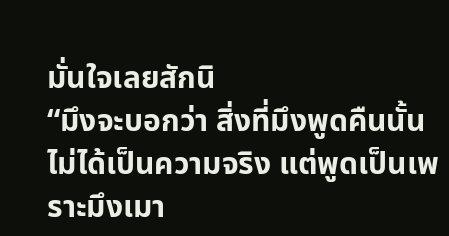มั่นใจเลยสักนิ
“มึงจะบอกว่า สิ่งที่มึงพูดคืนนั้นไม่ได้เป็นความจริง แต่พูดเป็นเพราะมึงเมา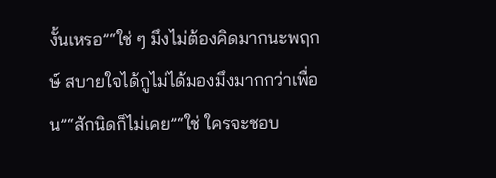งั้นเหรอ”“ใช่ ๆ มึงไม่ต้องคิดมากนะพฤกษ์ สบายใจได้กูไม่ได้มองมึงมากกว่าเพื่อน”“สักนิดก็ไม่เคย”“ใช่ ใครจะชอบ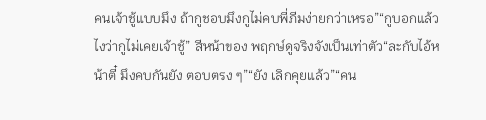คนเจ้าชู้แบบมึง ถ้ากูชอบมึงกูไม่คบพี่ภีมง่ายกว่าเหรอ”“กูบอกแล้วไงว่ากูไม่เคยเจ้าชู้” สีหน้าของ พฤกษ์ดูจริงจังเป็นเท่าตัว“ละกับไอ้หน้าตี๋ มึงคบกันยัง ตอบตรง ๆ”“ยัง เลิกคุยแล้ว”“คน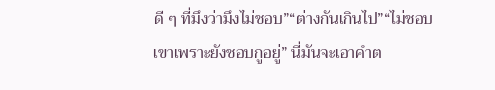ดี ๆ ที่มึงว่ามึงไม่ชอบ”“ต่างกันเกินไป”“ไม่ชอบเขาเพราะยังชอบกูอยู่” นี่มันจะเอาคำต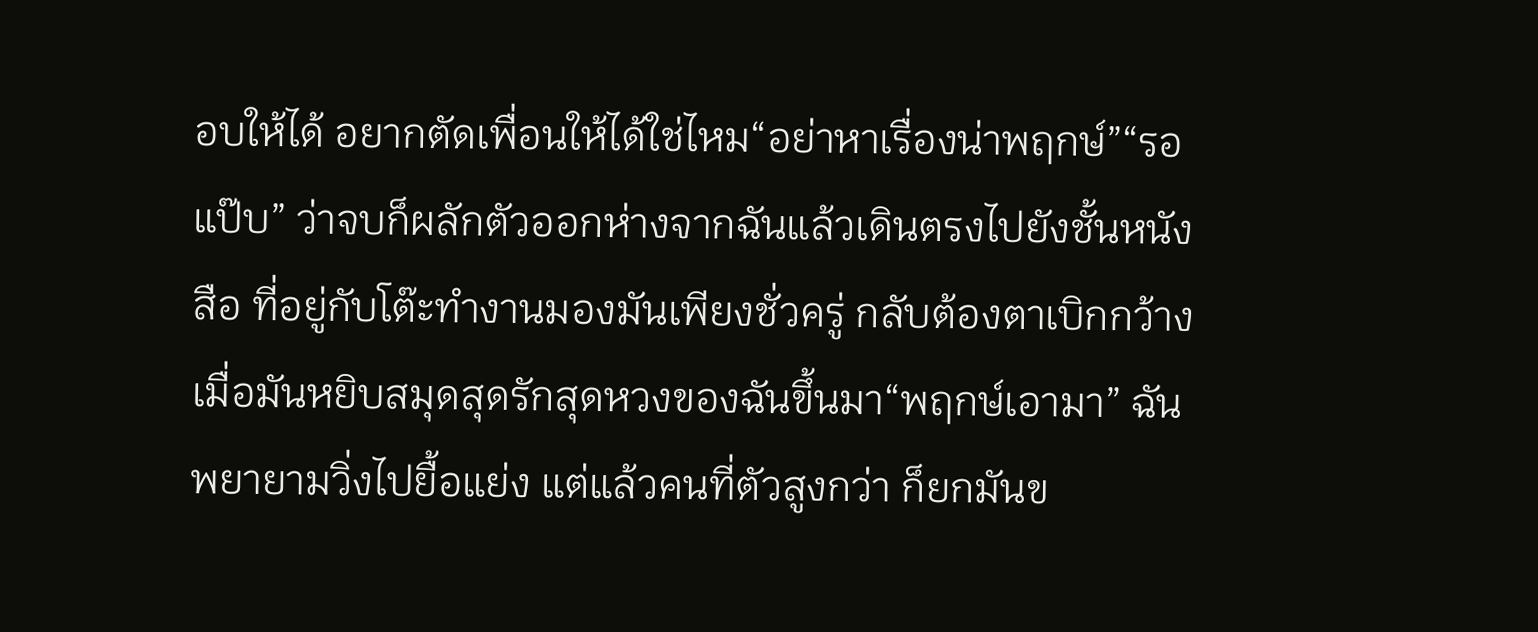อบให้ได้ อยากตัดเพื่อนให้ได้ใช่ไหม“อย่าหาเรื่องน่าพฤกษ์”“รอแป๊บ” ว่าจบก็ผลักตัวออกห่างจากฉันแล้วเดินตรงไปยังชั้นหนังสือ ที่อยู่กับโต๊ะทำงานมองมันเพียงชั่วครู่ กลับต้องตาเบิกกว้างเมื่อมันหยิบสมุดสุดรักสุดหวงของฉันขึ้นมา“พฤกษ์เอามา” ฉันพยายามวิ่งไปยื้อแย่ง แต่แล้วคนที่ตัวสูงกว่า ก็ยกมันข